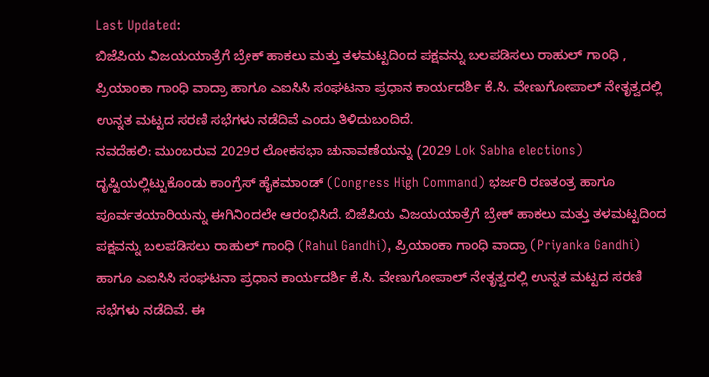Last Updated:
ಬಿಜೆಪಿಯ ವಿಜಯಯಾತ್ರೆಗೆ ಬ್ರೇಕ್ ಹಾಕಲು ಮತ್ತು ತಳಮಟ್ಟದಿಂದ ಪಕ್ಷವನ್ನು ಬಲಪಡಿಸಲು ರಾಹುಲ್ ಗಾಂಧಿ , ಪ್ರಿಯಾಂಕಾ ಗಾಂಧಿ ವಾದ್ರಾ ಹಾಗೂ ಎಐಸಿಸಿ ಸಂಘಟನಾ ಪ್ರಧಾನ ಕಾರ್ಯದರ್ಶಿ ಕೆ.ಸಿ. ವೇಣುಗೋಪಾಲ್ ನೇತೃತ್ವದಲ್ಲಿ ಉನ್ನತ ಮಟ್ಟದ ಸರಣಿ ಸಭೆಗಳು ನಡೆದಿವೆ ಎಂದು ತಿಳಿದುಬಂದಿದೆ.
ನವದೆಹಲಿ: ಮುಂಬರುವ 2029ರ ಲೋಕಸಭಾ ಚುನಾವಣೆಯನ್ನು (2029 Lok Sabha elections) ದೃಷ್ಟಿಯಲ್ಲಿಟ್ಟುಕೊಂಡು ಕಾಂಗ್ರೆಸ್ ಹೈಕಮಾಂಡ್ (Congress High Command) ಭರ್ಜರಿ ರಣತಂತ್ರ ಹಾಗೂ ಪೂರ್ವತಯಾರಿಯನ್ನು ಈಗಿನಿಂದಲೇ ಆರಂಭಿಸಿದೆ. ಬಿಜೆಪಿಯ ವಿಜಯಯಾತ್ರೆಗೆ ಬ್ರೇಕ್ ಹಾಕಲು ಮತ್ತು ತಳಮಟ್ಟದಿಂದ ಪಕ್ಷವನ್ನು ಬಲಪಡಿಸಲು ರಾಹುಲ್ ಗಾಂಧಿ (Rahul Gandhi), ಪ್ರಿಯಾಂಕಾ ಗಾಂಧಿ ವಾದ್ರಾ (Priyanka Gandhi) ಹಾಗೂ ಎಐಸಿಸಿ ಸಂಘಟನಾ ಪ್ರಧಾನ ಕಾರ್ಯದರ್ಶಿ ಕೆ.ಸಿ. ವೇಣುಗೋಪಾಲ್ ನೇತೃತ್ವದಲ್ಲಿ ಉನ್ನತ ಮಟ್ಟದ ಸರಣಿ ಸಭೆಗಳು ನಡೆದಿವೆ. ಈ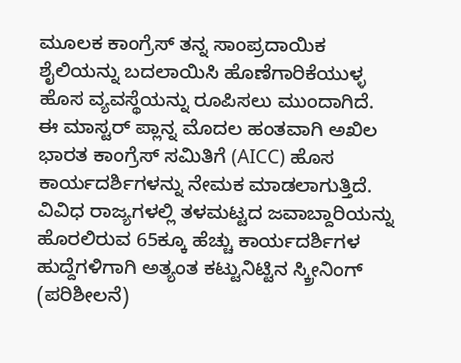ಮೂಲಕ ಕಾಂಗ್ರೆಸ್ ತನ್ನ ಸಾಂಪ್ರದಾಯಿಕ ಶೈಲಿಯನ್ನು ಬದಲಾಯಿಸಿ ಹೊಣೆಗಾರಿಕೆಯುಳ್ಳ ಹೊಸ ವ್ಯವಸ್ಥೆಯನ್ನು ರೂಪಿಸಲು ಮುಂದಾಗಿದೆ.
ಈ ಮಾಸ್ಟರ್ ಪ್ಲಾನ್ನ ಮೊದಲ ಹಂತವಾಗಿ ಅಖಿಲ ಭಾರತ ಕಾಂಗ್ರೆಸ್ ಸಮಿತಿಗೆ (AICC) ಹೊಸ ಕಾರ್ಯದರ್ಶಿಗಳನ್ನು ನೇಮಕ ಮಾಡಲಾಗುತ್ತಿದೆ. ವಿವಿಧ ರಾಜ್ಯಗಳಲ್ಲಿ ತಳಮಟ್ಟದ ಜವಾಬ್ದಾರಿಯನ್ನು ಹೊರಲಿರುವ 65ಕ್ಕೂ ಹೆಚ್ಚು ಕಾರ್ಯದರ್ಶಿಗಳ ಹುದ್ದೆಗಳಿಗಾಗಿ ಅತ್ಯಂತ ಕಟ್ಟುನಿಟ್ಟಿನ ಸ್ಕ್ರೀನಿಂಗ್ (ಪರಿಶೀಲನೆ)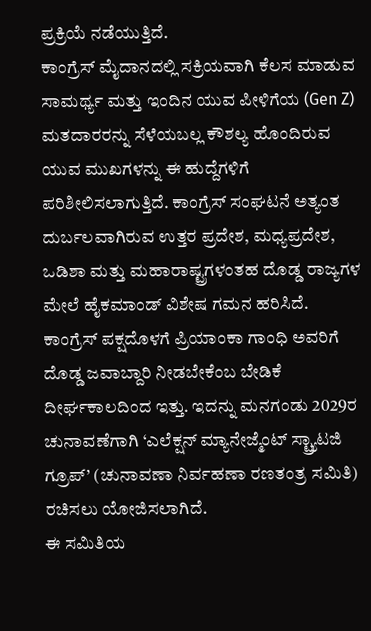ಪ್ರಕ್ರಿಯೆ ನಡೆಯುತ್ತಿದೆ.
ಕಾಂಗ್ರೆಸ್ ಮೈದಾನದಲ್ಲಿ ಸಕ್ರಿಯವಾಗಿ ಕೆಲಸ ಮಾಡುವ ಸಾಮರ್ಥ್ಯ ಮತ್ತು ಇಂದಿನ ಯುವ ಪೀಳಿಗೆಯ (Gen Z) ಮತದಾರರನ್ನು ಸೆಳೆಯಬಲ್ಲ ಕೌಶಲ್ಯ ಹೊಂದಿರುವ ಯುವ ಮುಖಗಳನ್ನು ಈ ಹುದ್ದೆಗಳಿಗೆ ಪರಿಶೀಲಿಸಲಾಗುತ್ತಿದೆ. ಕಾಂಗ್ರೆಸ್ ಸಂಘಟನೆ ಅತ್ಯಂತ ದುರ್ಬಲವಾಗಿರುವ ಉತ್ತರ ಪ್ರದೇಶ, ಮಧ್ಯಪ್ರದೇಶ, ಒಡಿಶಾ ಮತ್ತು ಮಹಾರಾಷ್ಟ್ರಗಳಂತಹ ದೊಡ್ಡ ರಾಜ್ಯಗಳ ಮೇಲೆ ಹೈಕಮಾಂಡ್ ವಿಶೇಷ ಗಮನ ಹರಿಸಿದೆ.
ಕಾಂಗ್ರೆಸ್ ಪಕ್ಷದೊಳಗೆ ಪ್ರಿಯಾಂಕಾ ಗಾಂಧಿ ಅವರಿಗೆ ದೊಡ್ಡ ಜವಾಬ್ದಾರಿ ನೀಡಬೇಕೆಂಬ ಬೇಡಿಕೆ ದೀರ್ಘಕಾಲದಿಂದ ಇತ್ತು. ಇದನ್ನು ಮನಗಂಡು 2029ರ ಚುನಾವಣೆಗಾಗಿ ‘ಎಲೆಕ್ಷನ್ ಮ್ಯಾನೇಜ್ಮೆಂಟ್ ಸ್ಟ್ರ್ಯಾಟಜಿ ಗ್ರೂಪ್’ (ಚುನಾವಣಾ ನಿರ್ವಹಣಾ ರಣತಂತ್ರ ಸಮಿತಿ) ರಚಿಸಲು ಯೋಜಿಸಲಾಗಿದೆ.
ಈ ಸಮಿತಿಯ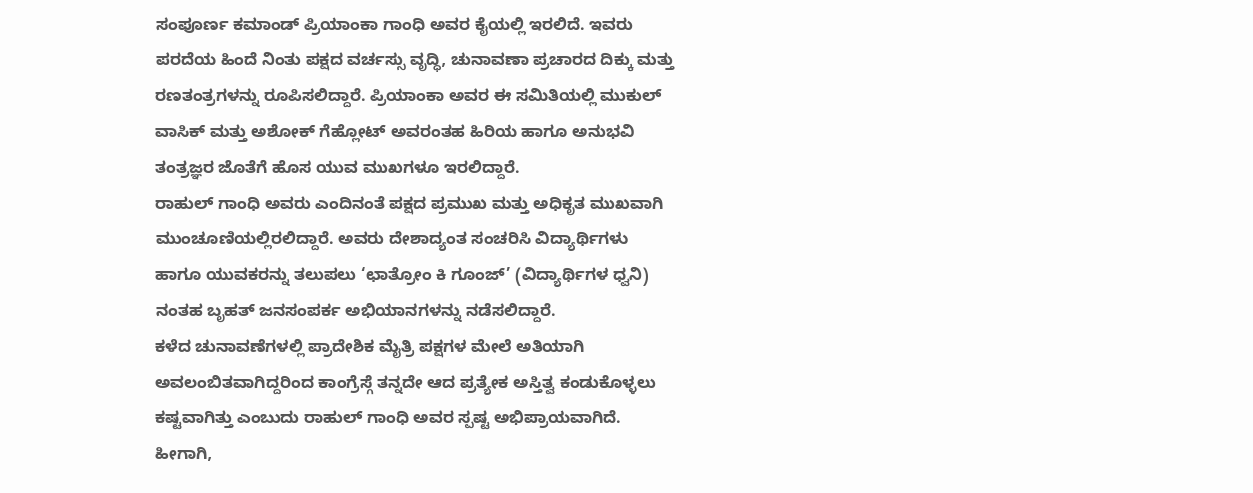ಸಂಪೂರ್ಣ ಕಮಾಂಡ್ ಪ್ರಿಯಾಂಕಾ ಗಾಂಧಿ ಅವರ ಕೈಯಲ್ಲಿ ಇರಲಿದೆ. ಇವರು ಪರದೆಯ ಹಿಂದೆ ನಿಂತು ಪಕ್ಷದ ವರ್ಚಸ್ಸು ವೃದ್ಧಿ, ಚುನಾವಣಾ ಪ್ರಚಾರದ ದಿಕ್ಕು ಮತ್ತು ರಣತಂತ್ರಗಳನ್ನು ರೂಪಿಸಲಿದ್ದಾರೆ. ಪ್ರಿಯಾಂಕಾ ಅವರ ಈ ಸಮಿತಿಯಲ್ಲಿ ಮುಕುಲ್ ವಾಸಿಕ್ ಮತ್ತು ಅಶೋಕ್ ಗೆಹ್ಲೋಟ್ ಅವರಂತಹ ಹಿರಿಯ ಹಾಗೂ ಅನುಭವಿ ತಂತ್ರಜ್ಞರ ಜೊತೆಗೆ ಹೊಸ ಯುವ ಮುಖಗಳೂ ಇರಲಿದ್ದಾರೆ.
ರಾಹುಲ್ ಗಾಂಧಿ ಅವರು ಎಂದಿನಂತೆ ಪಕ್ಷದ ಪ್ರಮುಖ ಮತ್ತು ಅಧಿಕೃತ ಮುಖವಾಗಿ ಮುಂಚೂಣಿಯಲ್ಲಿರಲಿದ್ದಾರೆ. ಅವರು ದೇಶಾದ್ಯಂತ ಸಂಚರಿಸಿ ವಿದ್ಯಾರ್ಥಿಗಳು ಹಾಗೂ ಯುವಕರನ್ನು ತಲುಪಲು ‘ಛಾತ್ರೋಂ ಕಿ ಗೂಂಜ್’ (ವಿದ್ಯಾರ್ಥಿಗಳ ಧ್ವನಿ) ನಂತಹ ಬೃಹತ್ ಜನಸಂಪರ್ಕ ಅಭಿಯಾನಗಳನ್ನು ನಡೆಸಲಿದ್ದಾರೆ.
ಕಳೆದ ಚುನಾವಣೆಗಳಲ್ಲಿ ಪ್ರಾದೇಶಿಕ ಮೈತ್ರಿ ಪಕ್ಷಗಳ ಮೇಲೆ ಅತಿಯಾಗಿ ಅವಲಂಬಿತವಾಗಿದ್ದರಿಂದ ಕಾಂಗ್ರೆಸ್ಗೆ ತನ್ನದೇ ಆದ ಪ್ರತ್ಯೇಕ ಅಸ್ತಿತ್ವ ಕಂಡುಕೊಳ್ಳಲು ಕಷ್ಟವಾಗಿತ್ತು ಎಂಬುದು ರಾಹುಲ್ ಗಾಂಧಿ ಅವರ ಸ್ಪಷ್ಟ ಅಭಿಪ್ರಾಯವಾಗಿದೆ. ಹೀಗಾಗಿ,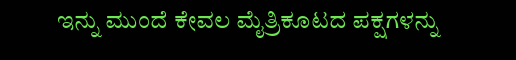ಇನ್ನು ಮುಂದೆ ಕೇವಲ ಮೈತ್ರಿಕೂಟದ ಪಕ್ಷಗಳನ್ನು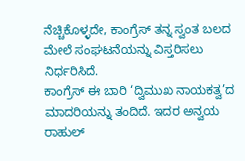ನೆಚ್ಚಿಕೊಳ್ಳದೇ, ಕಾಂಗ್ರೆಸ್ ತನ್ನ ಸ್ವಂತ ಬಲದ ಮೇಲೆ ಸಂಘಟನೆಯನ್ನು ವಿಸ್ತರಿಸಲು ನಿರ್ಧರಿಸಿದೆ.
ಕಾಂಗ್ರೆಸ್ ಈ ಬಾರಿ ‘ದ್ವಿಮುಖ ನಾಯಕತ್ವ’ದ ಮಾದರಿಯನ್ನು ತಂದಿದೆ. ಇದರ ಅನ್ವಯ ರಾಹುಲ್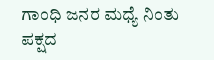ಗಾಂಧಿ ಜನರ ಮಧ್ಯೆ ನಿಂತು ಪಕ್ಷದ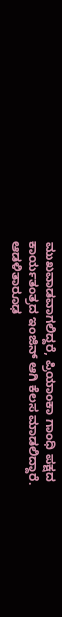ಮುಖವಾಡವಾಗಲಿದ್ದರೆ, ಪ್ರಿಯಾಂಕಾ ಗಾಂಧಿ ಪಕ್ಷದ ಕಾರ್ಯತಂತ್ರದ ಇಂಜಿನ್ ಆಗಿ ಕೆಲಸ ಮಾಡಲಿದ್ದಾರೆ. ಆಡಳಿತಾರೂಢ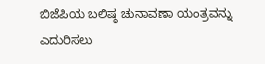ಬಿಜೆಪಿಯ ಬಲಿಷ್ಠ ಚುನಾವಣಾ ಯಂತ್ರವನ್ನು ಎದುರಿಸಲು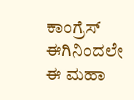ಕಾಂಗ್ರೆಸ್ ಈಗಿನಿಂದಲೇ ಈ ಮಹಾ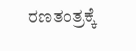ರಣತಂತ್ರಕ್ಕೆ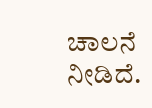ಚಾಲನೆ ನೀಡಿದೆ.